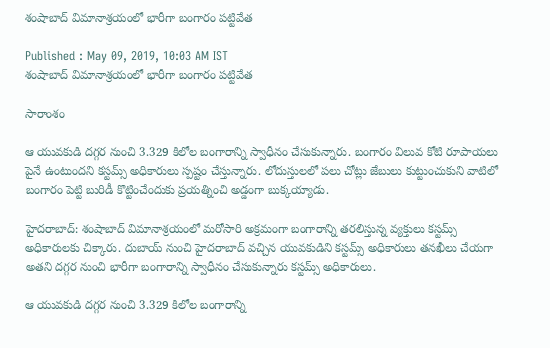శంషాబాద్ విమానాశ్రయంలో భారీగా బంగారం పట్టివేత

Published : May 09, 2019, 10:03 AM IST
శంషాబాద్ విమానాశ్రయంలో భారీగా బంగారం పట్టివేత

సారాంశం

ఆ యువకుడి దగ్గర నుంచి 3.329 కిలోల బంగారాన్ని స్వాధీనం చేసుకున్నారు. బంగారం విలువ కోటి రూపాయలు పైనే ఉంటుందని కస్టమ్స్ అధికారులు స్పష్టం చేస్తున్నారు. లోదుస్తులలో పలు చోట్లు జేబులు కుట్టుంచుకుని వాటిలో బంగారం పెట్టి బురిడీ కొట్టించేందుకు ప్రయత్నించి అడ్డంగా బుక్కయ్యాడు.

హైదరాబాద్: శంషాబాద్ విమానాశ్రయంలో మరోసారి అక్రమంగా బంగారాన్ని తరలిస్తున్న వ్యక్తులు కస్టమ్స్ అధికారులకు చిక్కారు. దుబాయ్ నుంచి హైదరాబాద్ వచ్చిన యువకుడిని కస్టమ్స్ అధికారులు తనఖీలు చేయగా అతని దగ్గర నుంచి భారీగా బంగారాన్ని స్వాధీనం చేసుకున్నారు కస్టమ్స్ అధికారులు.

ఆ యువకుడి దగ్గర నుంచి 3.329 కిలోల బంగారాన్ని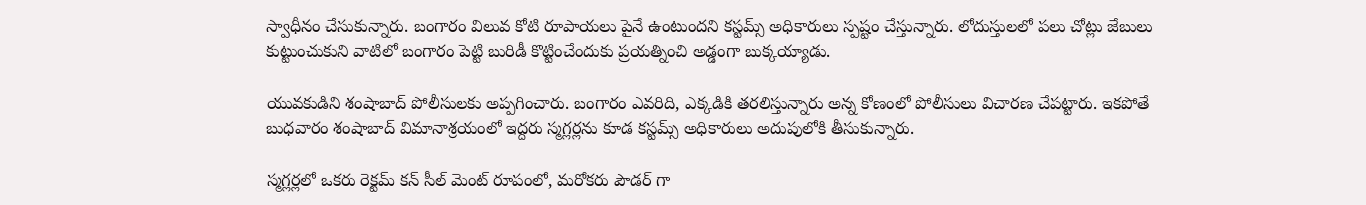స్వాధీనం చేసుకున్నారు. బంగారం విలువ కోటి రూపాయలు పైనే ఉంటుందని కస్టమ్స్ అధికారులు స్పష్టం చేస్తున్నారు. లోదుస్తులలో పలు చోట్లు జేబులు కుట్టుంచుకుని వాటిలో బంగారం పెట్టి బురిడీ కొట్టించేందుకు ప్రయత్నించి అడ్డంగా బుక్కయ్యాడు.

యువకుడిని శంషాబాద్ పోలీసులకు అప్పగించారు. బంగారం ఎవరిది, ఎక్కడికి తరలిస్తున్నారు అన్న కోణంలో పోలీసులు విచారణ చేపట్టారు. ఇకపోతే బుధవారం శంషాబాద్ విమానాశ్రయంలో ఇద్దరు స్మగ్లర్లను కూడ కస్టమ్స్ అధికారులు అదుపులోకి తీసుకున్నారు.

స్మగ్లర్లలో ఒకరు రెక్టమ్ కన్ సీల్ మెంట్ రూపంలో, మరోకరు పౌడర్ గా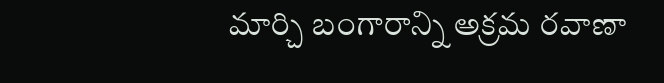మార్చి బంగారాన్ని అక్రమ రవాణా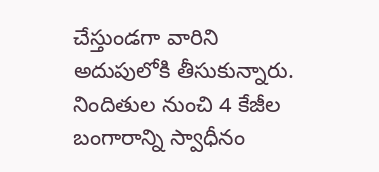చేస్తుండగా వారిని అదుపులోకి తీసుకున్నారు. నిందితుల నుంచి 4 కేజీల బంగారాన్ని స్వాధీనం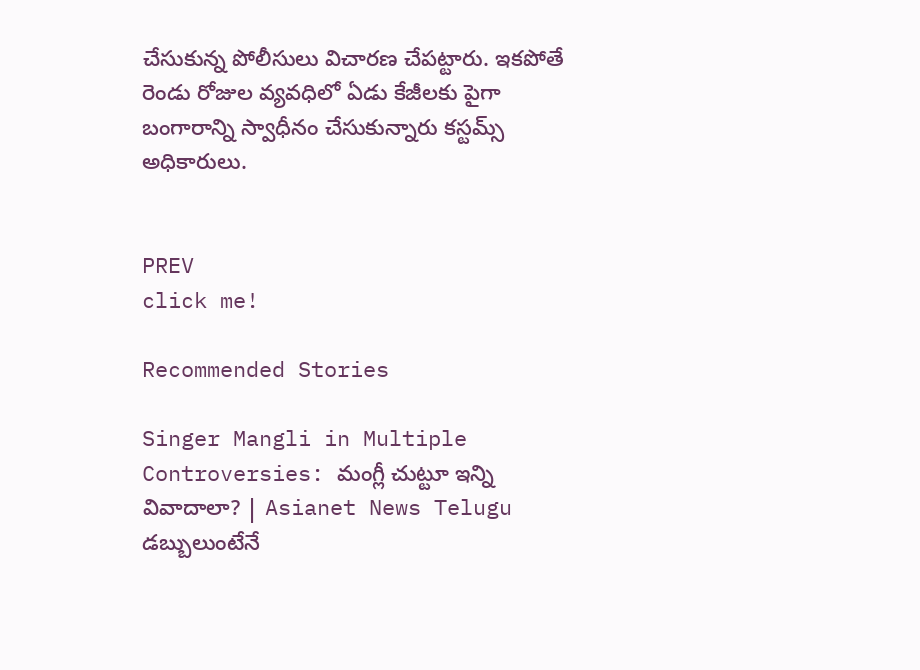చేసుకున్న పోలీసులు విచారణ చేపట్టారు. ఇకపోతే రెండు రోజుల వ్యవధిలో ఏడు కేజీలకు పైగా బంగారాన్ని స్వాధీనం చేసుకున్నారు కస్టమ్స్ అధికారులు.


PREV
click me!

Recommended Stories

Singer Mangli in Multiple Controversies: మంగ్లీ చుట్టూ ఇన్ని వివాదాలా? | Asianet News Telugu
డబ్బులుంటేనే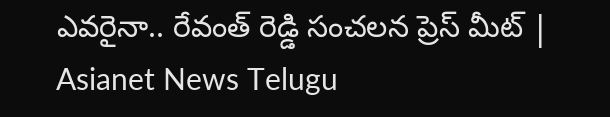ఎవరైనా.. రేవంత్ రెడ్డి సంచలన ప్రెస్ మీట్ | Asianet News Telugu